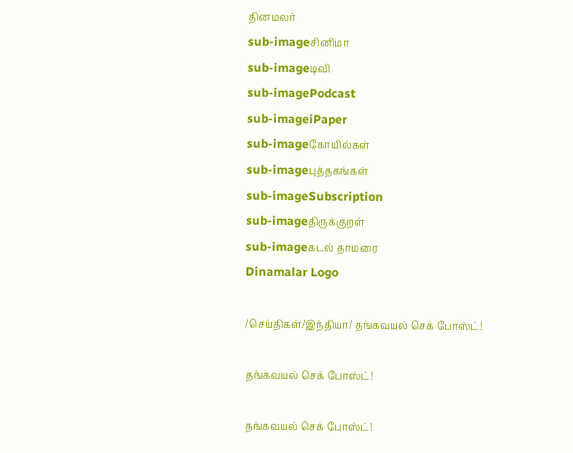தினமலர்
sub-imageசினிமா
sub-imageடிவி
sub-imagePodcast
sub-imageiPaper
sub-imageகோயில்கள்
sub-imageபுத்தகங்கள்
sub-imageSubscription
sub-imageதிருக்குறள்
sub-imageகடல் தாமரை
Dinamalar Logo

/செய்திகள்/இந்தியா/ தங்கவயல் செக் போஸ்ட்!

தங்கவயல் செக் போஸ்ட்!

தங்கவயல் செக் போஸ்ட்!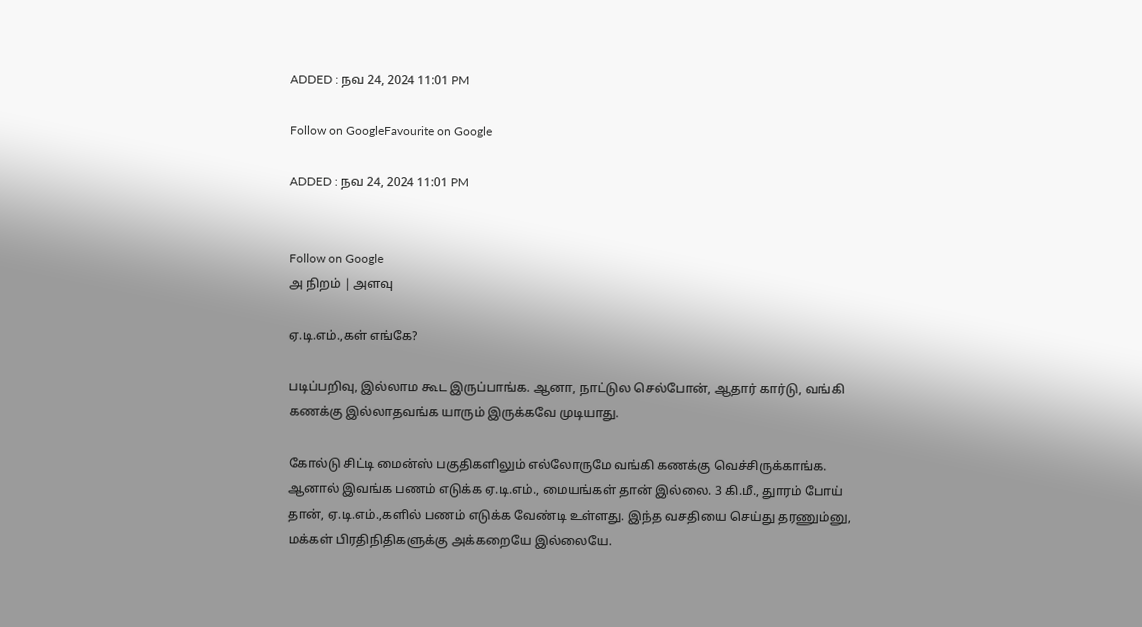ADDED : நவ 24, 2024 11:01 PM

Follow on GoogleFavourite on Google

ADDED : நவ 24, 2024 11:01 PM


Follow on Google
அ நிறம் | அளவு

ஏ.டி.எம்.,கள் எங்கே?

படிப்பறிவு, இல்லாம கூட இருப்பாங்க. ஆனா, நாட்டுல செல்போன், ஆதார் கார்டு, வங்கி கணக்கு இல்லாதவங்க யாரும் இருக்கவே முடியாது.

கோல்டு சிட்டி மைன்ஸ் பகுதிகளிலும் எல்லோருமே வங்கி கணக்கு வெச்சிருக்காங்க. ஆனால் இவங்க பணம் எடுக்க ஏ.டி.எம்., மையங்கள் தான் இல்லை. 3 கி.மீ., துாரம் போய் தான், ஏ.டி.எம்.,களில் பணம் எடுக்க வேண்டி உள்ளது. இந்த வசதியை செய்து தரணும்னு, மக்கள் பிரதிநிதிகளுக்கு அக்கறையே இல்லையே.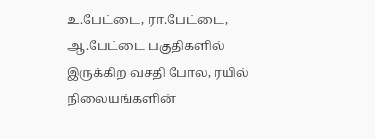உ.பேட்டை, ரா.பேட்டை, ஆ.பேட்டை பகுதிகளில் இருக்கிற வசதி போல, ரயில் நிலையங்களின்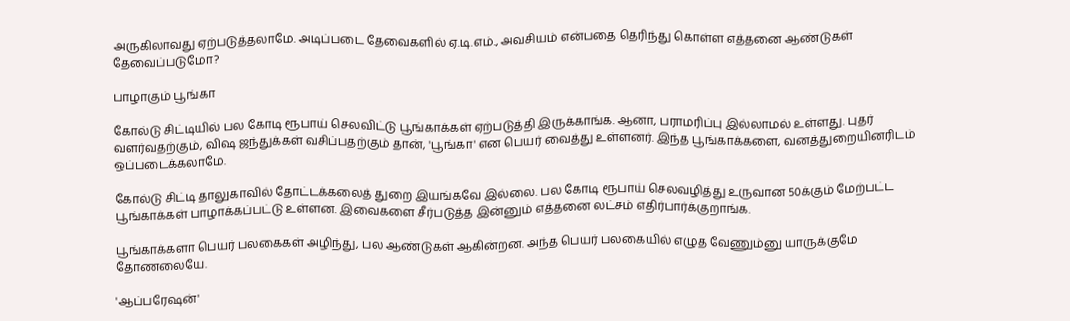அருகிலாவது ஏற்படுத்தலாமே. அடிப்படை தேவைகளில் ஏ.டி.எம்., அவசியம் என்பதை தெரிந்து கொள்ள எத்தனை ஆண்டுகள் தேவைப்படுமோ?

பாழாகும் பூங்கா

கோல்டு சிட்டியில் பல கோடி ரூபாய் செலவிட்டு பூங்காக்கள் ஏற்படுத்தி இருக்காங்க. ஆனா, பராமரிப்பு இல்லாமல் உள்ளது. புதர் வளர்வதற்கும், விஷ ஜந்துக்கள் வசிப்பதற்கும் தான், 'பூங்கா' என பெயர் வைத்து உள்ளனர். இந்த பூங்காக்களை, வனத்துறையினரிடம் ஒப்படைக்கலாமே.

கோல்டு சிட்டி தாலுகாவில் தோட்டக்கலைத் துறை இயங்கவே இல்லை. பல கோடி ரூபாய் செலவழித்து உருவான 50க்கும் மேற்பட்ட பூங்காக்கள் பாழாக்கப்பட்டு உள்ளன. இவைகளை சீர்படுத்த இன்னும் எத்தனை லட்சம் எதிர்பார்க்குறாங்க.

பூங்காக்களா பெயர் பலகைகள் அழிந்து, பல ஆண்டுகள் ஆகின்றன. அந்த பெயர் பலகையில் எழுத வேணும்னு யாருக்குமே தோணலையே.

'ஆப்பரேஷன்'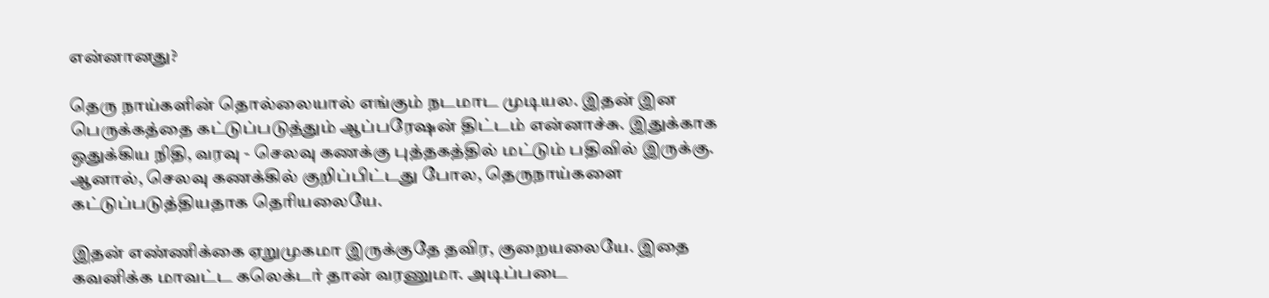என்னானது?

தெரு நாய்களின் தொல்லையால் எங்கும் நடமாட முடியல. இதன் இன பெருக்கத்தை கட்டுப்படுத்தும் ஆப்பரேஷன் திட்டம் என்னாச்சு. இதுக்காக ஒதுக்கிய நிதி, வரவு - செலவு கணக்கு புத்தகத்தில் மட்டும் பதிவில் இருக்கு. ஆனால், செலவு கணக்கில் குறிப்பிட்டது போல, தெருநாய்களை கட்டுப்படுத்தியதாக தெரியலையே.

இதன் எண்ணிக்கை ஏறுமுகமா இருக்குதே தவிர, குறையலையே. இதை கவனிக்க மாவட்ட கலெக்டர் தான் வரணுமா. அடிப்படை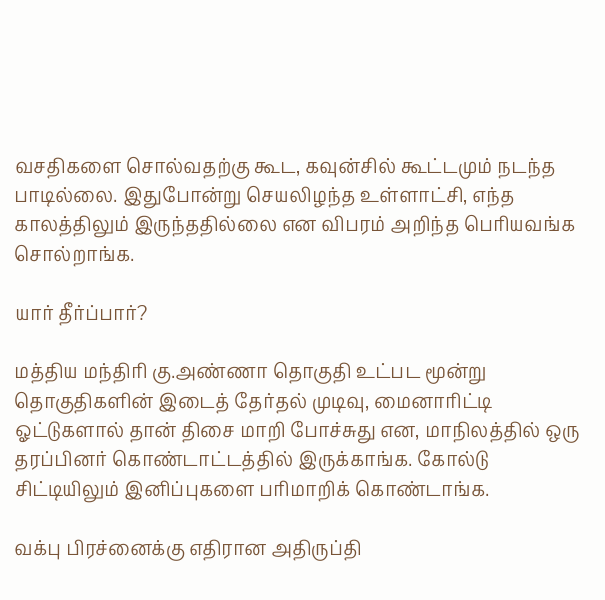வசதிகளை சொல்வதற்கு கூட, கவுன்சில் கூட்டமும் நடந்த பாடில்லை. இதுபோன்று செயலிழந்த உள்ளாட்சி, எந்த காலத்திலும் இருந்ததில்லை என விபரம் அறிந்த பெரியவங்க சொல்றாங்க.

யார் தீர்ப்பார்?

மத்திய மந்திரி கு.அண்ணா தொகுதி உட்பட மூன்று தொகுதிகளின் இடைத் தேர்தல் முடிவு, மைனாரிட்டி ஓட்டுகளால் தான் திசை மாறி போச்சுது என, மாநிலத்தில் ஒரு தரப்பினர் கொண்டாட்டத்தில் இருக்காங்க. கோல்டு சிட்டியிலும் இனிப்புகளை பரிமாறிக் கொண்டாங்க.

வக்பு பிரச்னைக்கு எதிரான அதிருப்தி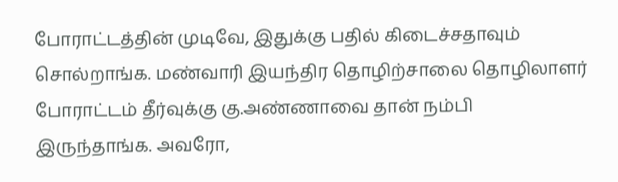போராட்டத்தின் முடிவே, இதுக்கு பதில் கிடைச்சதாவும் சொல்றாங்க. மண்வாரி இயந்திர தொழிற்சாலை தொழிலாளர் போராட்டம் தீர்வுக்கு கு.அண்ணாவை தான் நம்பி இருந்தாங்க. அவரோ,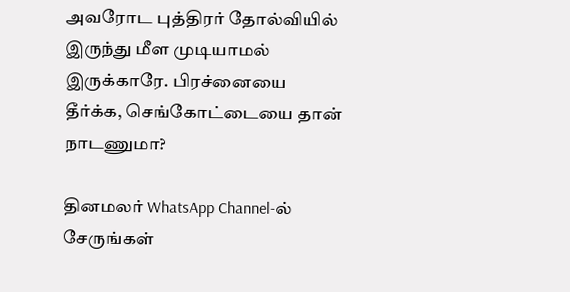அவரோட புத்திரர் தோல்வியில் இருந்து மீள முடியாமல் இருக்காரே. பிரச்னையை தீர்க்க, செங்கோட்டையை தான் நாடணுமா?

தினமலர் WhatsApp Channel-ல் சேருங்கள்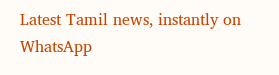Latest Tamil news, instantly on WhatsApp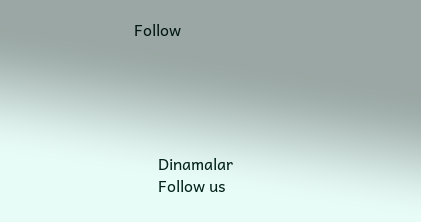Follow





      Dinamalar
      Follow us